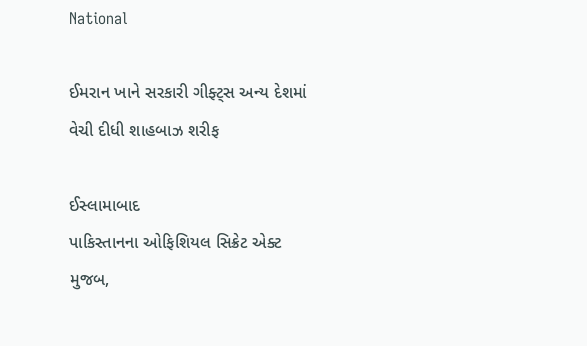National

ઈમરાન ખાને સરકારી ગીફ્ટ્‌સ અન્ય દેશમાં વેચી દીધી શાહબાઝ શરીફ

ઈસ્લામાબાદ
પાકિસ્તાનના ઓફિશિયલ સિક્રેટ એક્ટ મુજબ,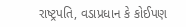રાષ્ટ્રપતિ, વડાપ્રધાન કે કોઈપણ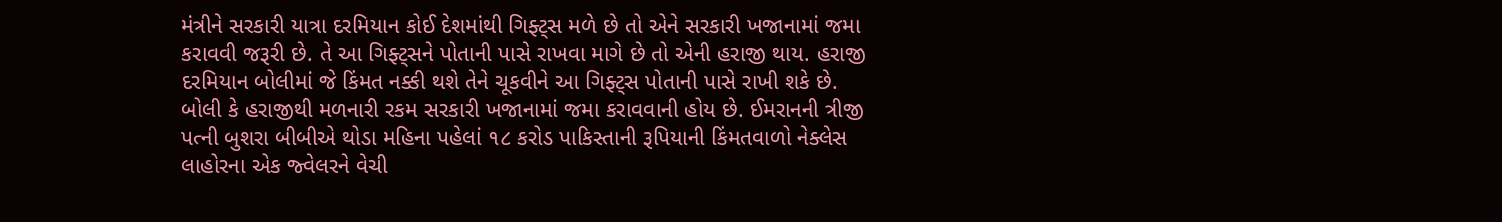મંત્રીને સરકારી યાત્રા દરમિયાન કોઈ દેશમાંથી ગિફ્ટ્‌સ મળે છે તો એને સરકારી ખજાનામાં જમા કરાવવી જરૂરી છે. તે આ ગિફ્ટ્‌સને પોતાની પાસે રાખવા માગે છે તો એની હરાજી થાય. હરાજી દરમિયાન બોલીમાં જે કિંમત નક્કી થશે તેને ચૂકવીને આ ગિફ્ટ્‌સ પોતાની પાસે રાખી શકે છે. બોલી કે હરાજીથી મળનારી રકમ સરકારી ખજાનામાં જમા કરાવવાની હોય છે. ઈમરાનની ત્રીજી પત્ની બુશરા બીબીએ થોડા મહિના પહેલાં ૧૮ કરોડ પાકિસ્તાની રૂપિયાની કિંમતવાળો નેક્લેસ લાહોરના એક જ્વેલરને વેચી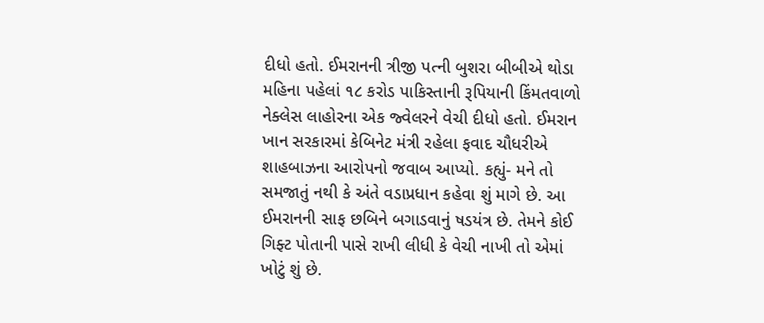દીધો હતો. ઈમરાનની ત્રીજી પત્ની બુશરા બીબીએ થોડા મહિના પહેલાં ૧૮ કરોડ પાકિસ્તાની રૂપિયાની કિંમતવાળો નેક્લેસ લાહોરના એક જ્વેલરને વેચી દીધો હતો. ઈમરાન ખાન સરકારમાં કેબિનેટ મંત્રી રહેલા ફવાદ ચૌધરીએ શાહબાઝના આરોપનો જવાબ આપ્યો. કહ્યું- મને તો સમજાતું નથી કે અંતે વડાપ્રધાન કહેવા શું માગે છે. આ ઈમરાનની સાફ છબિને બગાડવાનું ષડયંત્ર છે. તેમને કોઈ ગિફ્ટ પોતાની પાસે રાખી લીધી કે વેચી નાખી તો એમાં ખોટું શું છે.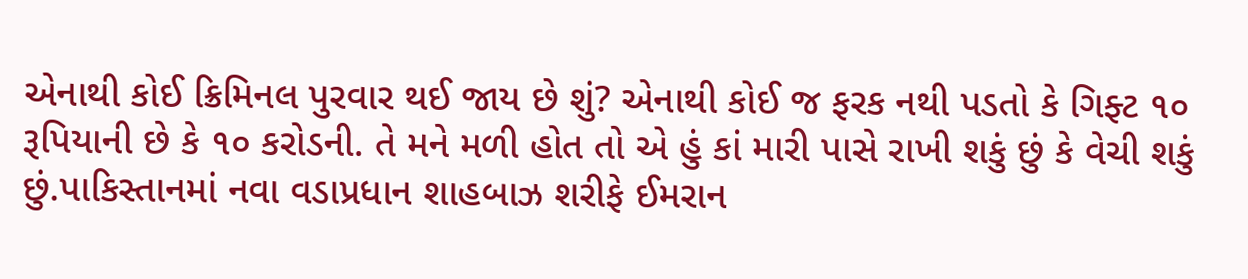એનાથી કોઈ ક્રિમિનલ પુરવાર થઈ જાય છે શું? એનાથી કોઈ જ ફરક નથી પડતો કે ગિફ્ટ ૧૦ રૂપિયાની છે કે ૧૦ કરોડની. તે મને મળી હોત તો એ હું કાં મારી પાસે રાખી શકું છું કે વેચી શકું છું.પાકિસ્તાનમાં નવા વડાપ્રધાન શાહબાઝ શરીફે ઈમરાન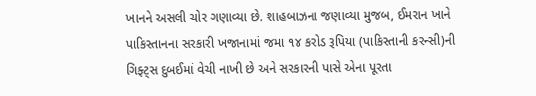ખાનને અસલી ચોર ગણાવ્યા છે. શાહબાઝના જણાવ્યા મુજબ, ઈમરાન ખાને પાકિસ્તાનના સરકારી ખજાનામાં જમા ૧૪ કરોડ રૂપિયા (પાકિસ્તાની કરન્સી)ની ગિફ્ટ્‌સ દુબઈમાં વેચી નાખી છે અને સરકારની પાસે એના પૂરતા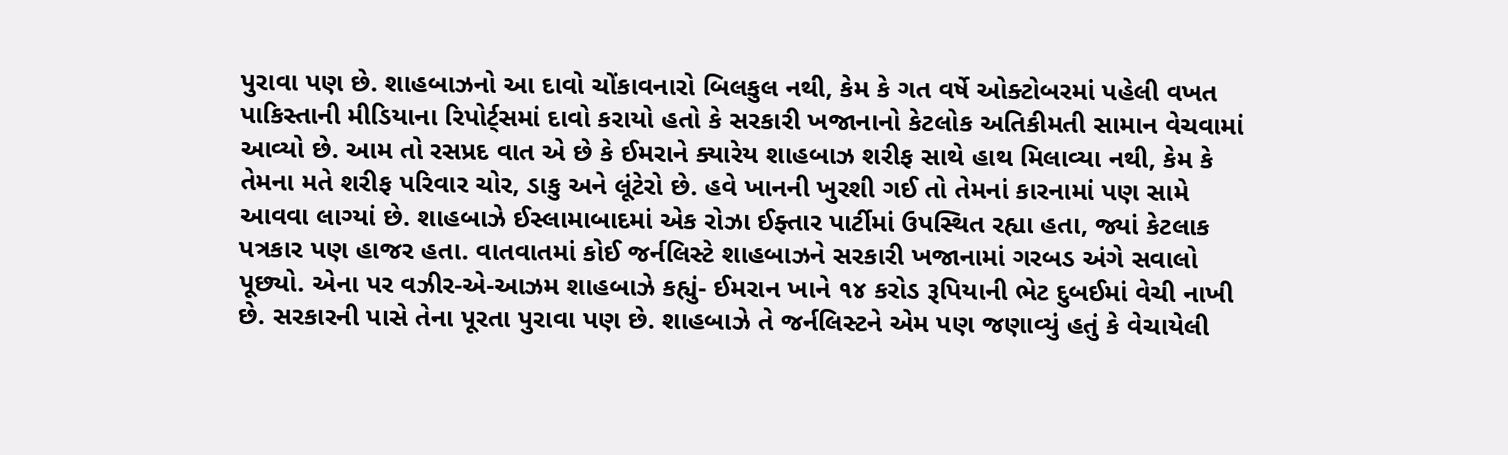પુરાવા પણ છે. શાહબાઝનો આ દાવો ચોંકાવનારો બિલકુલ નથી, કેમ કે ગત વર્ષે ઓક્ટોબરમાં પહેલી વખત પાકિસ્તાની મીડિયાના રિપોર્ટ્‌સમાં દાવો કરાયો હતો કે સરકારી ખજાનાનો કેટલોક અતિકીમતી સામાન વેચવામાં આવ્યો છે. આમ તો રસપ્રદ વાત એ છે કે ઈમરાને ક્યારેય શાહબાઝ શરીફ સાથે હાથ મિલાવ્યા નથી, કેમ કે તેમના મતે શરીફ પરિવાર ચોર, ડાકુ અને લૂંટેરો છે. હવે ખાનની ખુરશી ગઈ તો તેમનાં કારનામાં પણ સામે આવવા લાગ્યાં છે. શાહબાઝે ઈસ્લામાબાદમાં એક રોઝા ઈફ્તાર પાર્ટીમાં ઉપસ્થિત રહ્યા હતા, જ્યાં કેટલાક પત્રકાર પણ હાજર હતા. વાતવાતમાં કોઈ જર્નલિસ્ટે શાહબાઝને સરકારી ખજાનામાં ગરબડ અંગે સવાલો પૂછ્યો. એના પર વઝીર-એ-આઝમ શાહબાઝે કહ્યું- ઈમરાન ખાને ૧૪ કરોડ રૂપિયાની ભેટ દુબઈમાં વેચી નાખી છે. સરકારની પાસે તેના પૂરતા પુરાવા પણ છે. શાહબાઝે તે જર્નલિસ્ટને એમ પણ જણાવ્યું હતું કે વેચાયેલી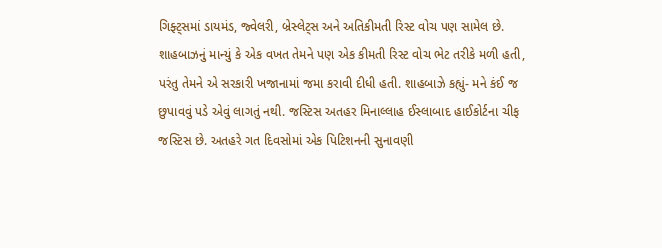ગિફ્ટ્‌સમાં ડાયમંડ, જ્વેલરી, બ્રેસ્લેટ્‌સ અને અતિકીમતી રિસ્ટ વોચ પણ સામેલ છે. શાહબાઝનું માન્યું કે એક વખત તેમને પણ એક કીમતી રિસ્ટ વોચ ભેટ તરીકે મળી હતી, પરંતુ તેમને એ સરકારી ખજાનામાં જમા કરાવી દીધી હતી. શાહબાઝે કહ્યું- મને કંઈ જ છુપાવવું પડે એવું લાગતું નથી. જસ્ટિસ અતહર મિનાલ્લાહ ઈસ્લાબાદ હાઈકોર્ટના ચીફ જસ્ટિસ છે. અતહરે ગત દિવસોમાં એક પિટિશનની સુનાવણી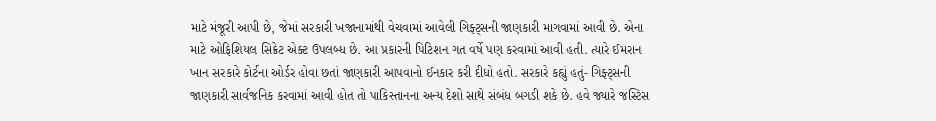માટે મંજૂરી આપી છે, જેમાં સરકારી ખજાનામાંથી વેચવામાં આવેલી ગિફ્ટ્‌સની જાણકારી માગવામાં આવી છે. એના માટે ઓફિશિયલ સિક્રેટ એક્ટ ઉપલબ્ધ છે. આ પ્રકારની પિટિશન ગત વર્ષે પણ કરવામાં આવી હતી. ત્યારે ઈમરાન ખાન સરકારે કોર્ટના ઓર્ડર હોવા છતાં જાણકારી આપવાનો ઈનકાર કરી દીધો હતો. સરકારે કહ્યું હતું- ગિફ્ટ્‌સની જાણકારી સાર્વજનિક કરવામાં આવી હોત તો પાકિસ્તાનના અન્ય દેશો સાથે સંબંધ બગડી શકે છે. હવે જ્યારે જસ્ટિસ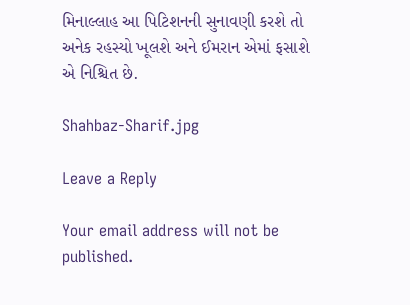મિનાલ્લાહ આ પિટિશનની સુનાવણી કરશે તો અનેક રહસ્યો ખૂલશે અને ઈમરાન એમાં ફસાશે એ નિશ્ચિત છે.

Shahbaz-Sharif.jpg

Leave a Reply

Your email address will not be published.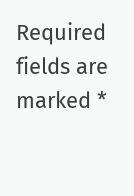Required fields are marked *